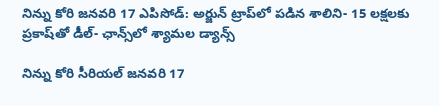నిన్ను కోరి జనవరి 17 ఎపిసోడ్: అర్జున్ ట్రాప్‌లో పడిన శాలిని- 15 లక్షలకు ప్రకాష్‌తో డీల్- ఛాన్స్‌లో శ్యామల డ్యాన్స్

నిన్ను కోరి సీరియల్ జనవరి 17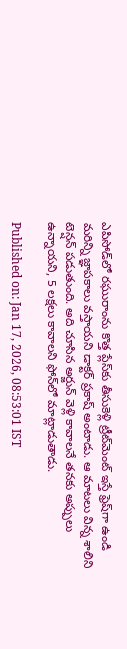ఎపిసోడ్‌లో రఘురాంను కొత్త ప్లేస్‌కు తీసుకెళ్లి ట్రీట్‌మెంట్ ఇస్తే ఫ్రెష్‌గా ఉండి మరిన్ని జ్ఞాపకాలు వస్తాయని డాక్టర్ ప్రకాష్ అంటాడు. ఆ మాటలు విన్న శాలిని టెన్షన్ పడుతుంది. అది చూసిన అర్జున్ వెళ్లి కావాలనే తనకు అప్పులు ఉన్నాయని, 5 లక్షలు కావాలని ఫోన్‌లో మాట్లాడుతాడు.

Published on: Jan 17, 2026, 08:53:01 IST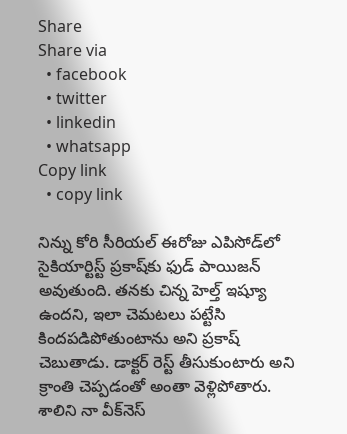Share
Share via
  • facebook
  • twitter
  • linkedin
  • whatsapp
Copy link
  • copy link

నిన్ను కోరి సీరియల్ ఈరోజు ఎపిసోడ్‌లో సైకియార్టిస్ట్ ప్రకాష్‌కు ఫుడ్ పాయిజన్ అవుతుంది. తనకు చిన్న హెల్త్ ఇష్యూ ఉందని, ఇలా చెమటలు పట్టేసి కిందపడిపోతుంటాను అని ప్రకాష్ చెబుతాడు. డాక్టర్ రెస్ట్ తీసుకుంటారు అని క్రాంతి చెప్పడంతో అంతా వెళ్లిపోతారు. శాలిని నా వీక్‌నెస్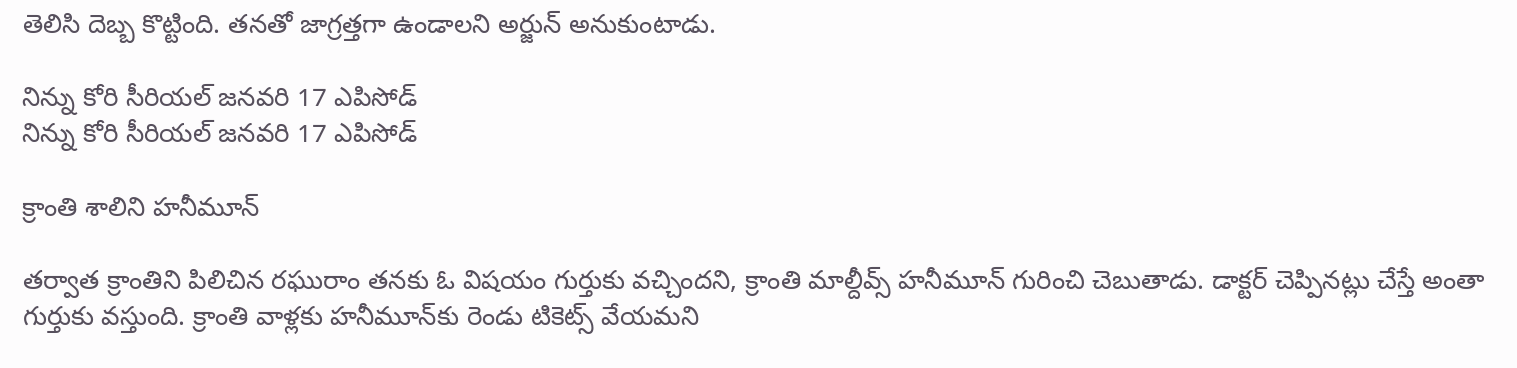తెలిసి దెబ్బ కొట్టింది. తనతో జాగ్రత్తగా ఉండాలని అర్జున్ అనుకుంటాడు.

నిన్ను కోరి సీరియల్ జనవరి 17 ఎపిసోడ్‌
నిన్ను కోరి సీరియల్ జనవరి 17 ఎపిసోడ్‌

క్రాంతి శాలిని హనీమూన్

తర్వాత క్రాంతిని పిలిచిన రఘురాం తనకు ఓ విషయం గుర్తుకు వచ్చిందని, క్రాంతి మాల్దీవ్స్ హనీమూన్ గురించి చెబుతాడు. డాక్టర్ చెప్పినట్లు చేస్తే అంతా గుర్తుకు వస్తుంది. క్రాంతి వాళ్లకు హనీమూన్‌కు రెండు టికెట్స్ వేయమని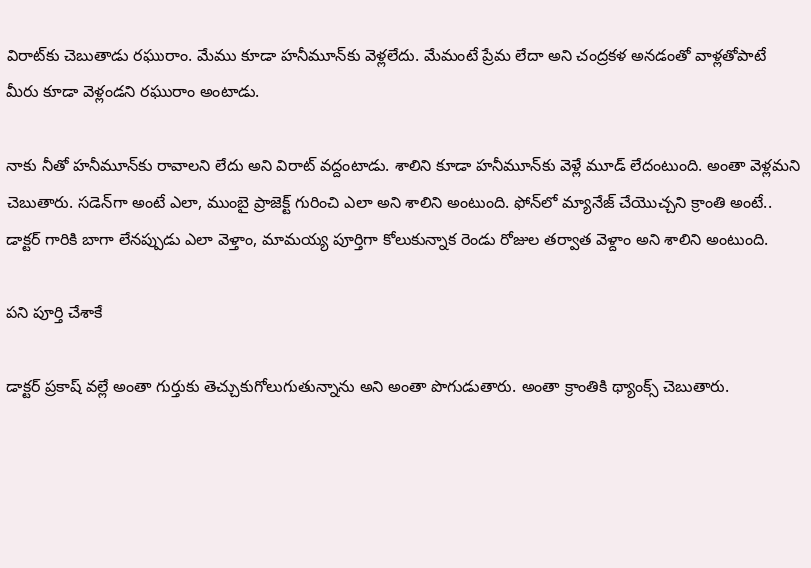విరాట్‌కు చెబుతాడు రఘురాం. మేము కూడా హనీమూన్‌కు వెళ్లలేదు. మేమంటే ప్రేమ లేదా అని చంద్రకళ అనడంతో వాళ్లతోపాటే మీరు కూడా వెళ్లండని రఘురాం అంటాడు.

నాకు నీతో హనీమూన్‌కు రావాలని లేదు అని విరాట్ వద్దంటాడు. శాలిని కూడా హనీమూన్‌కు వెళ్లే మూడ్ లేదంటుంది. అంతా వెళ్లమని చెబుతారు. సడెన్‌గా అంటే ఎలా, ముంబై ప్రాజెక్ట్ గురించి ఎలా అని శాలిని అంటుంది. ఫోన్‌లో మ్యానేజ్ చేయొచ్చని క్రాంతి అంటే.. డాక్టర్ గారికి బాగా లేనప్పుడు ఎలా వెళ్తాం, మామయ్య పూర్తిగా కోలుకున్నాక రెండు రోజుల తర్వాత వెళ్దాం అని శాలిని అంటుంది.

పని పూర్తి చేశాకే

డాక్టర్ ప్రకాష్ వల్లే అంతా గుర్తుకు తెచ్చుకుగోలుగుతున్నాను అని అంతా పొగుడుతారు. అంతా క్రాంతికి థ్యాంక్స్ చెబుతారు.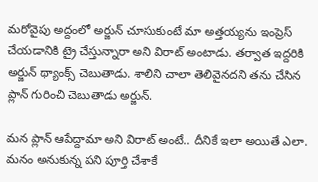మరోవైపు అద్దంలో అర్జున్ చూసుకుంటే మా అత్తయ్యను ఇంప్రెస్ చేయడానికి ట్రై చేస్తున్నారా అని విరాట్ అంటాడు. తర్వాత ఇద్దరికి అర్జున్ థ్యాంక్స్ చెబుతాడు. శాలిని చాలా తెలివైనదని తను చేసిన ప్లాన్ గురించి చెబుతాడు అర్జున్.

మన ప్లాన్ ఆపేద్దామా అని విరాట్ అంటే.. దీనికే ఇలా అయితే ఎలా. మనం అనుకున్న పని పూర్తి చేశాకే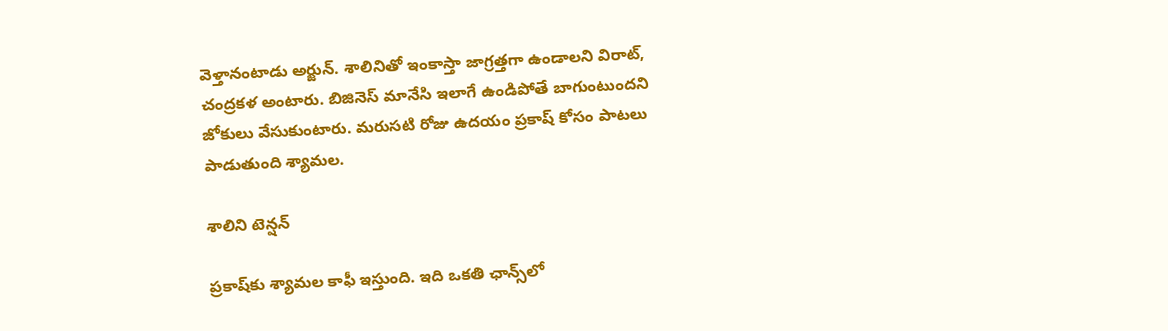వెళ్తానంటాడు అర్జున్. శాలినితో ఇంకాస్తా జాగ్రత్తగా ఉండాలని విరాట్, చంద్రకళ అంటారు. బిజినెస్ మానేసి ఇలాగే ఉండిపోతే బాగుంటుందని జోకులు వేసుకుంటారు. మరుసటి రోజు ఉదయం ప్రకాష్ కోసం పాటలు పాడుతుంది శ్యామల.

శాలిని టెన్షన్

ప్రకాష్‌కు శ్యామల కాఫీ ఇస్తుంది. ఇది ఒకతి ఛాన్స్‌లో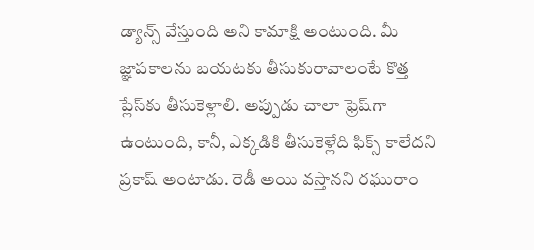డ్యాన్స్ వేస్తుంది అని కామాక్షి అంటుంది. మీ జ్ఞాపకాలను బయటకు తీసుకురావాలంటే కొత్త ప్లేస్‌కు తీసుకెళ్లాలి. అప్పుడు చాలా ఫ్రెష్‌గా ఉంటుంది, కానీ, ఎక్కడికి తీసుకెళ్లేది ఫిక్స్ కాలేదని ప్రకాష్ అంటాడు. రెడీ అయి వస్తానని రఘురాం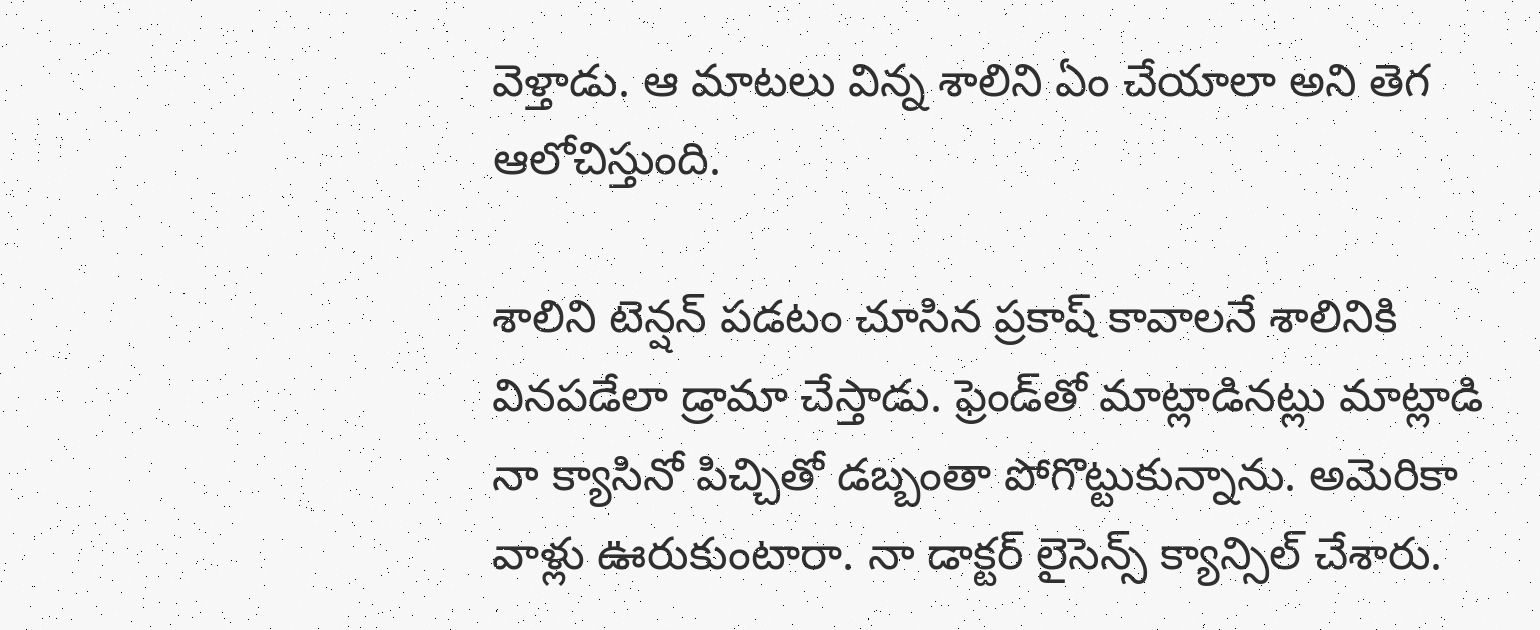వెళ్తాడు. ఆ మాటలు విన్న శాలిని ఏం చేయాలా అని తెగ ఆలోచిస్తుంది.

శాలిని టెన్షన్ పడటం చూసిన ప్రకాష్ కావాలనే శాలినికి వినపడేలా డ్రామా చేస్తాడు. ఫ్రెండ్‌తో మాట్లాడినట్లు మాట్లాడి నా క్యాసినో పిచ్చితో డబ్బంతా పోగొట్టుకున్నాను. అమెరికా వాళ్లు ఊరుకుంటారా. నా డాక్టర్ లైసెన్స్ క్యాన్సిల్ చేశారు.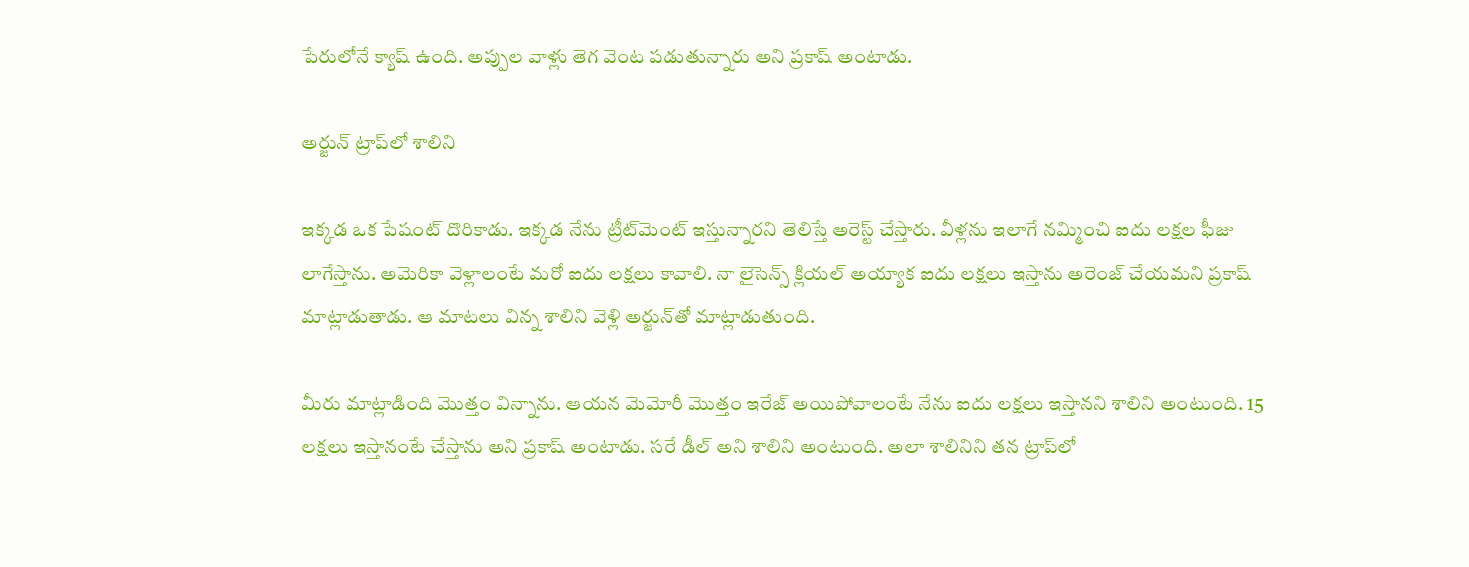పేరులోనే క్యాష్ ఉంది. అప్పుల వాళ్లు తెగ వెంట పడుతున్నారు అని ప్రకాష్ అంటాడు.

అర్జున్ ట్రాప్‌లో శాలిని

ఇక్కడ ఒక పేషంట్ దొరికాడు. ఇక్కడ నేను ట్రీట్‌మెంట్ ఇస్తున్నారని తెలిస్తే అరెస్ట్ చేస్తారు. వీళ్లను ఇలాగే నమ్మించి ఐదు లక్షల ఫీజు లాగేస్తాను. అమెరికా వెళ్లాలంటే మరో ఐదు లక్షలు కావాలి. నా లైసెన్స్ క్లియల్ అయ్యాక ఐదు లక్షలు ఇస్తాను అరెంజ్ చేయమని ప్రకాష్ మాట్లాడుతాడు. ఆ మాటలు విన్న శాలిని వెళ్లి అర్జున్‌తో మాట్లాడుతుంది.

మీరు మాట్లాడింది మొత్తం విన్నాను. ఆయన మెమోరీ మొత్తం ఇరేజ్ అయిపోవాలంటే నేను ఐదు లక్షలు ఇస్తానని శాలిని అంటుంది. 15 లక్షలు ఇస్తానంటే చేస్తాను అని ప్రకాష్ అంటాడు. సరే డీల్ అని శాలిని అంటుంది. అలా శాలినిని తన ట్రాప్‌లో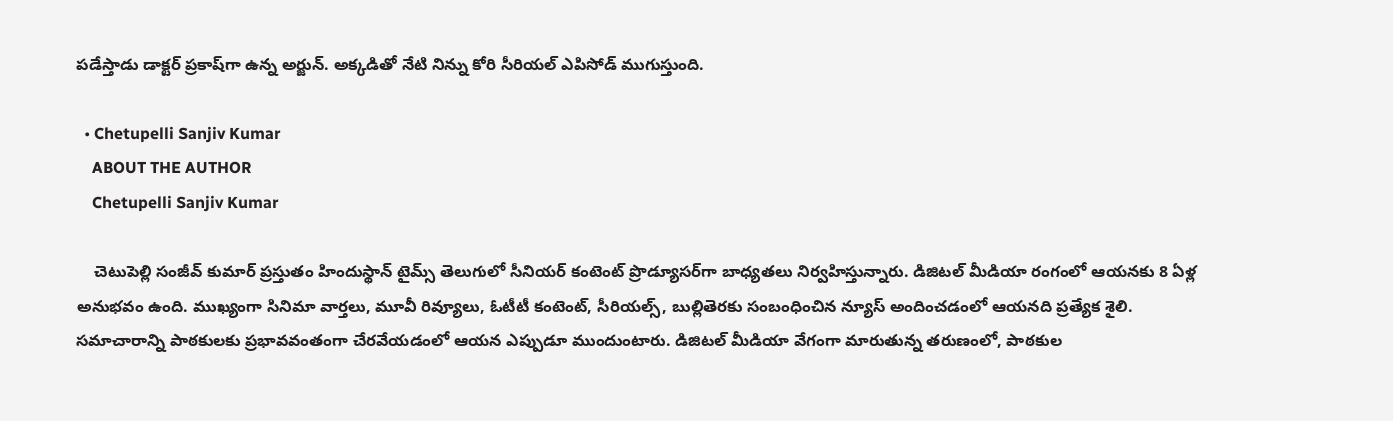పడేస్తాడు డాక్టర్ ప్రకాష్‌గా ఉన్న అర్జున్. అక్కడితో నేటి నిన్ను కోరి సీరియల్ ఎపిసోడ్ ముగుస్తుంది.

  • Chetupelli Sanjiv Kumar
    ABOUT THE AUTHOR
    Chetupelli Sanjiv Kumar

    చెటుపెల్లి సంజీవ్ కుమార్ ప్రస్తుతం హిందుస్థాన్ టైమ్స్ తెలుగులో సీనియర్ కంటెంట్ ప్రొడ్యూసర్‌గా బాధ్యతలు నిర్వహిస్తున్నారు. డిజిటల్ మీడియా రంగంలో ఆయనకు 8 ఏళ్ల అనుభవం ఉంది. ముఖ్యంగా సినిమా వార్తలు, మూవీ రివ్యూలు, ఓటీటీ కంటెంట్, సీరియల్స్, బుల్లితెరకు సంబంధించిన న్యూస్ అందించడంలో ఆయనది ప్రత్యేక శైలి. సమాచారాన్ని పాఠకులకు ప్రభావవంతంగా చేరవేయడంలో ఆయన ఎప్పుడూ ముందుంటారు. డిజిటల్ మీడియా వేగంగా మారుతున్న తరుణంలో, పాఠకుల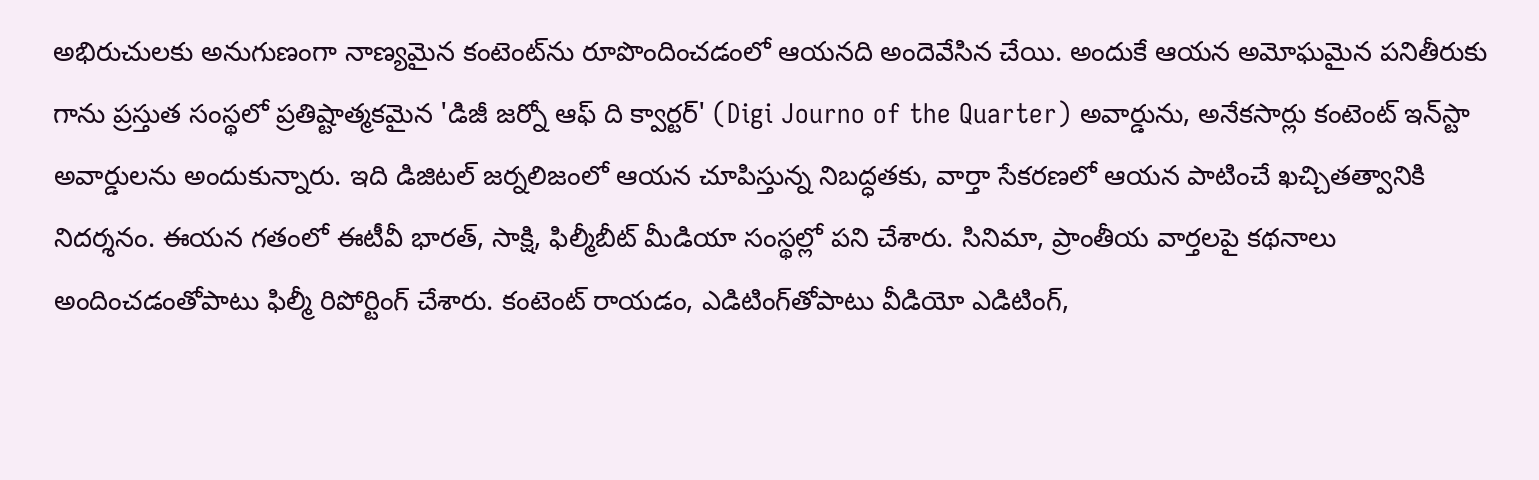అభిరుచులకు అనుగుణంగా నాణ్యమైన కంటెంట్‌ను రూపొందించడంలో ఆయనది అందెవేసిన చేయి. అందుకే ఆయన అమోఘమైన పనితీరుకు గాను ప్రస్తుత సంస్థలో ప్రతిష్టాత్మకమైన 'డిజీ జర్నో ఆఫ్ ది క్వార్టర్' (Digi Journo of the Quarter) అవార్డును, అనేకసార్లు కంటెంట్ ఇన్‌స్టా అవార్డులను అందుకున్నారు. ఇది డిజిటల్ జర్నలిజంలో ఆయన చూపిస్తున్న నిబద్ధతకు, వార్తా సేకరణలో ఆయన పాటించే ఖచ్చితత్వానికి నిదర్శనం. ఈయన గతంలో ఈటీవీ భారత్, సాక్షి, ఫిల్మీబీట్ మీడియా సంస్థల్లో పని చేశారు. సినిమా, ప్రాంతీయ వార్తలపై కథనాలు అందించడంతోపాటు ఫిల్మీ రిపోర్టింగ్ చేశారు. కంటెంట్ రాయడం, ఎడిటింగ్‌తోపాటు వీడియో ఎడిటింగ్,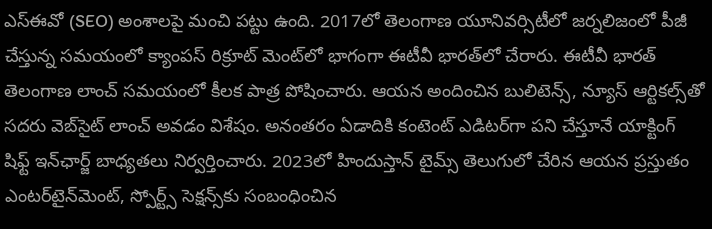ఎస్‌ఈవో (SEO) అంశాలపై మంచి పట్టు ఉంది. 2017లో తెలంగాణ యూనివర్సిటీలో జర్నలిజంలో పీజీ చేస్తున్న సమయంలో క్యాంపస్ రిక్రూట్ మెంట్‌లో భాగంగా ఈటీవీ భారత్‌లో చేరారు. ఈటీవీ భారత్ తెలంగాణ లాంచ్ సమయంలో కీలక పాత్ర పోషించారు. ఆయన అందించిన బులిటెన్స్, న్యూస్ ఆర్టికల్స్‌తో సదరు వెబ్‌సైట్ లాంచ్ అవడం విశేషం. అనంతరం ఏడాదికి కంటెంట్ ఎడిటర్‌గా పని చేస్తూనే యాక్టింగ్ షిఫ్ట్ ఇన్‌ఛార్జ్ బాధ్యతలు నిర్వర్తించారు. 2023లో హిందుస్తాన్ టైమ్స్ తెలుగులో చేరిన ఆయన ప్రస్తుతం ఎంటర్‌టైన్‌మెంట్, స్పోర్ట్స్ సెక్షన్స్‌కు సంబంధించిన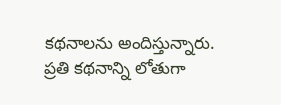కథనాలను అందిస్తున్నారు. ప్రతి కథనాన్ని లోతుగా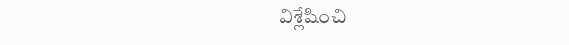విశ్లేషించి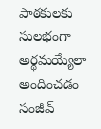పాఠకులకు సులభంగా అర్థమయ్యేలా అందించడం సంజీవ్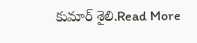కుమార్ శైలి.Read More